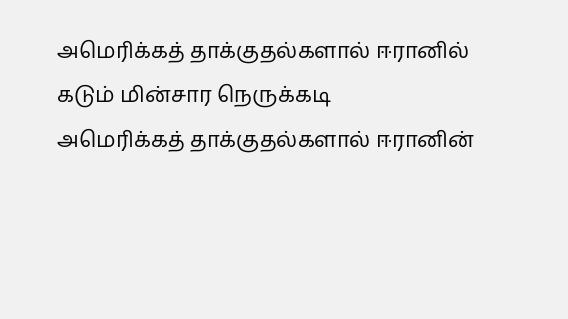அமெரிக்கத் தாக்குதல்களால் ஈரானில் கடும் மின்சார நெருக்கடி
அமெரிக்கத் தாக்குதல்களால் ஈரானின்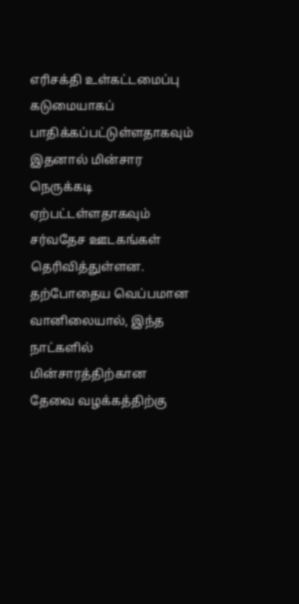எரிசக்தி உள்கட்டமைப்பு கடுமையாகப் பாதிக்கப்பட்டுள்ளதாகவும் இதனால் மின்சார நெருக்கடி ஏற்பட்டள்ளதாகவும் சர்வதேச ஊடகங்கள் தெரிவித்துள்ளன.
தற்போதைய வெப்பமான வானிலையால், இந்த நாட்களில் மின்சாரத்திற்கான தேவை வழக்கத்திற்கு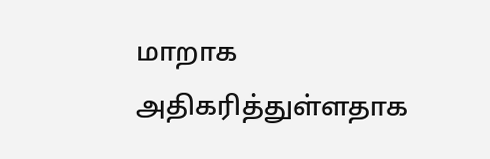மாறாக அதிகரித்துள்ளதாக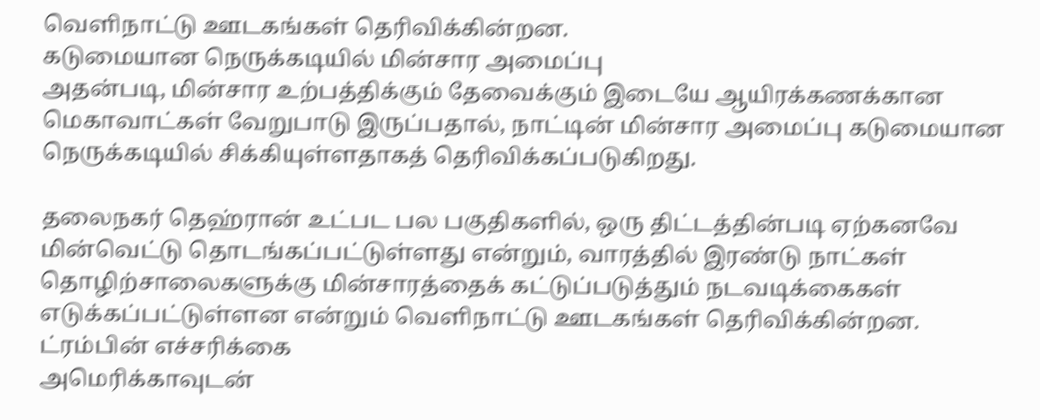வெளிநாட்டு ஊடகங்கள் தெரிவிக்கின்றன.
கடுமையான நெருக்கடியில் மின்சார அமைப்பு
அதன்படி, மின்சார உற்பத்திக்கும் தேவைக்கும் இடையே ஆயிரக்கணக்கான மெகாவாட்கள் வேறுபாடு இருப்பதால், நாட்டின் மின்சார அமைப்பு கடுமையான நெருக்கடியில் சிக்கியுள்ளதாகத் தெரிவிக்கப்படுகிறது.

தலைநகர் தெஹ்ரான் உட்பட பல பகுதிகளில், ஒரு திட்டத்தின்படி ஏற்கனவே மின்வெட்டு தொடங்கப்பட்டுள்ளது என்றும், வாரத்தில் இரண்டு நாட்கள் தொழிற்சாலைகளுக்கு மின்சாரத்தைக் கட்டுப்படுத்தும் நடவடிக்கைகள் எடுக்கப்பட்டுள்ளன என்றும் வெளிநாட்டு ஊடகங்கள் தெரிவிக்கின்றன.
ட்ரம்பின் எச்சரிக்கை
அமெரிக்காவுடன்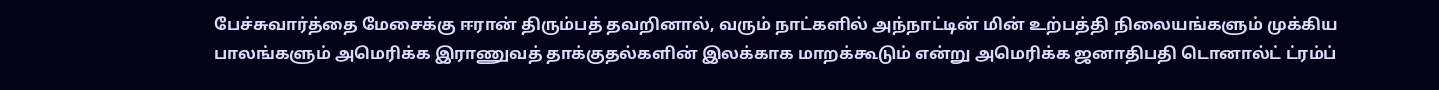பேச்சுவார்த்தை மேசைக்கு ஈரான் திரும்பத் தவறினால், வரும் நாட்களில் அந்நாட்டின் மின் உற்பத்தி நிலையங்களும் முக்கிய பாலங்களும் அமெரிக்க இராணுவத் தாக்குதல்களின் இலக்காக மாறக்கூடும் என்று அமெரிக்க ஜனாதிபதி டொனால்ட் ட்ரம்ப்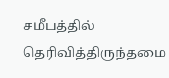சமீபத்தில் தெரிவித்திருந்தமை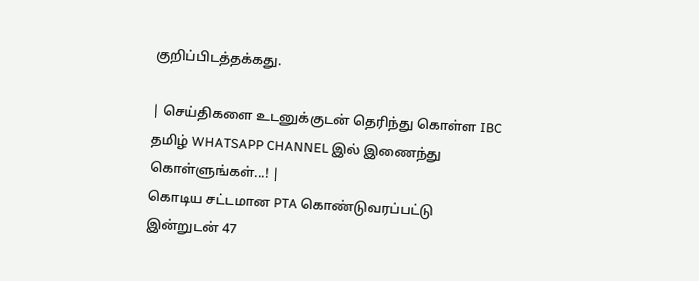குறிப்பிடத்தக்கது.

| செய்திகளை உடனுக்குடன் தெரிந்து கொள்ள IBC தமிழ் WHATSAPP CHANNEL இல் இணைந்து கொள்ளுங்கள்...! |
கொடிய சட்டமான PTA கொண்டுவரப்பட்டு இன்றுடன் 47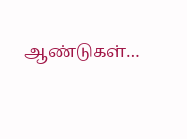ஆண்டுகள்…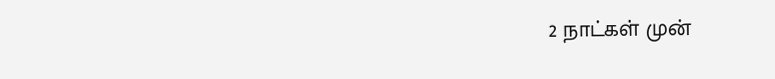2 நாட்கள் முன்